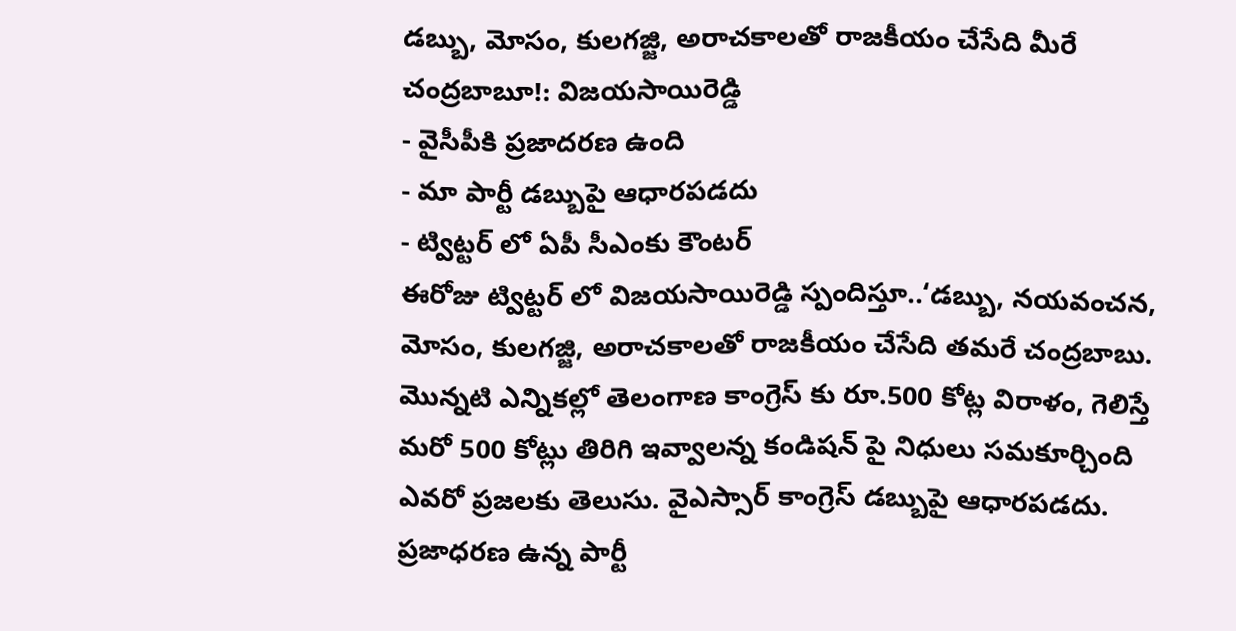డబ్బు, మోసం, కులగజ్జి, అరాచకాలతో రాజకీయం చేసేది మీరే చంద్రబాబూ!: విజయసాయిరెడ్డి
- వైసీపీకి ప్రజాదరణ ఉంది
- మా పార్టీ డబ్బుపై ఆధారపడదు
- ట్విట్టర్ లో ఏపీ సీఎంకు కౌంటర్
ఈరోజు ట్విట్టర్ లో విజయసాయిరెడ్డి స్పందిస్తూ..‘డబ్బు, నయవంచన, మోసం, కులగజ్జి, అరాచకాలతో రాజకీయం చేసేది తమరే చంద్రబాబు. మొన్నటి ఎన్నికల్లో తెలంగాణ కాంగ్రెస్ కు రూ.500 కోట్ల విరాళం, గెలిస్తే మరో 500 కోట్లు తిరిగి ఇవ్వాలన్న కండిషన్ పై నిధులు సమకూర్చింది ఎవరో ప్రజలకు తెలుసు. వైఎస్సార్ కాంగ్రెస్ డబ్బుపై ఆధారపడదు. ప్రజాధరణ ఉన్న పార్టీ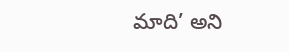మాది’ అని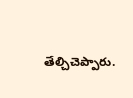తేల్చిచెప్పారు.